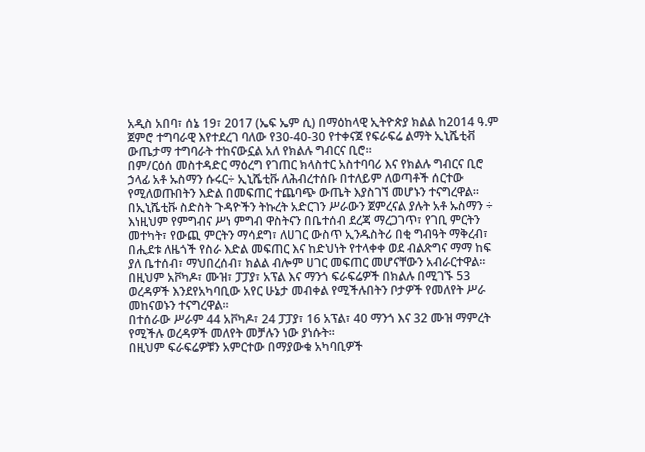አዲስ አበባ፣ ሰኔ 19፣ 2017 (ኤፍ ኤም ሲ) በማዕከላዊ ኢትዮጵያ ክልል ከ2014 ዓ.ም ጀምሮ ተግባራዊ እየተደረገ ባለው የ30-40-30 የተቀናጀ የፍራፍሬ ልማት ኢኒሼቲቭ ውጤታማ ተግባራት ተከናውኗል አለ የክልሉ ግብርና ቢሮ።
በም/ርዕሰ መስተዳድር ማዕረግ የገጠር ክላስተር አስተባባሪ እና የክልሉ ግብርና ቢሮ ኃላፊ አቶ ኡስማን ሱሩር÷ ኢኒሼቲቩ ለሕብረተሰቡ በተለይም ለወጣቶች ሰርተው የሚለወጡበትን እድል በመፍጠር ተጨባጭ ውጤት እያስገኘ መሆኑን ተናግረዋል።
በኢኒሼቲቩ ስድስት ጉዳዮችን ትኩረት አድርገን ሥራውን ጀምረናል ያሉት አቶ ኡስማን ÷ እነዚህም የምግብና ሥነ ምግብ ዋስትናን በቤተሰብ ደረጃ ማረጋገጥ፣ የገቢ ምርትን መተካት፣ የውጪ ምርትን ማሳደግ፣ ለሀገር ውስጥ ኢንዱስትሪ በቂ ግብዓት ማቅረብ፣ በሒደቱ ለዜጎች የስራ እድል መፍጠር እና ከድህነት የተላቀቀ ወደ ብልጽግና ማማ ከፍ ያለ ቤተሰብ፣ ማህበረሰብ፣ ክልል ብሎም ሀገር መፍጠር መሆናቸውን አብራርተዋል።
በዚህም አቮካዶ፣ ሙዝ፣ ፓፓያ፣ አፕል እና ማንጎ ፍራፍሬዎች በክልሉ በሚገኙ 53 ወረዳዎች እንደየአካባቢው አየር ሁኔታ መብቀል የሚችሉበትን ቦታዎች የመለየት ሥራ መከናወኑን ተናግረዋል፡፡
በተሰራው ሥራም 44 አቮካዶ፣ 24 ፓፓያ፣ 16 አፕል፣ 40 ማንጎ እና 32 ሙዝ ማምረት የሚችሉ ወረዳዎች መለየት መቻሉን ነው ያነሱት።
በዚህም ፍራፍሬዎቹን አምርተው በማያውቁ አካባቢዎች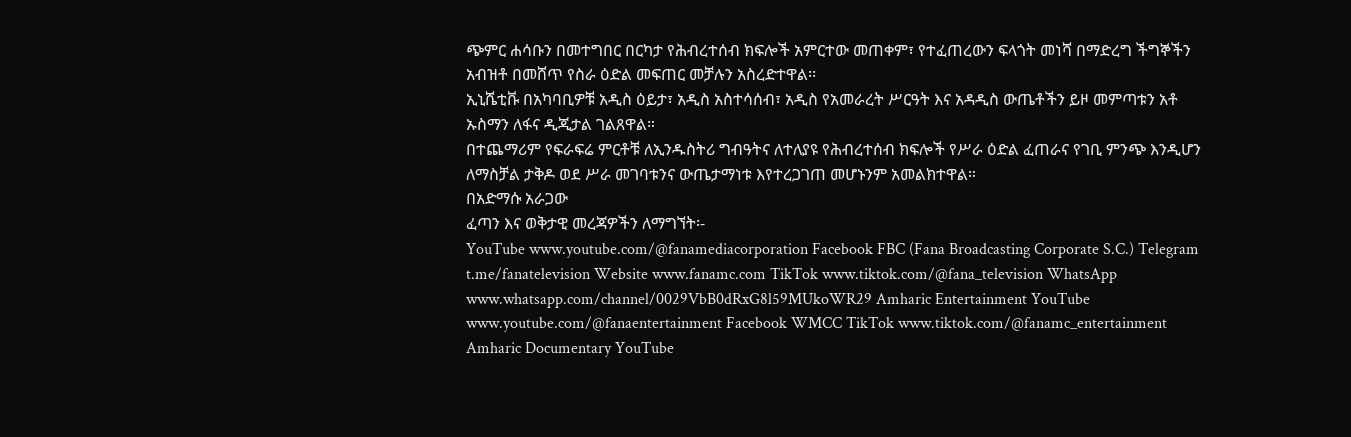ጭምር ሐሳቡን በመተግበር በርካታ የሕብረተሰብ ክፍሎች አምርተው መጠቀም፣ የተፈጠረውን ፍላጎት መነሻ በማድረግ ችግኞችን አብዝቶ በመሸጥ የስራ ዕድል መፍጠር መቻሉን አስረድተዋል፡፡
ኢኒሼቲቩ በአካባቢዎቹ አዲስ ዕይታ፣ አዲስ አስተሳሰብ፣ አዲስ የአመራረት ሥርዓት እና አዳዲስ ውጤቶችን ይዞ መምጣቱን አቶ ኡስማን ለፋና ዲጂታል ገልጸዋል።
በተጨማሪም የፍራፍሬ ምርቶቹ ለኢንዱስትሪ ግብዓትና ለተለያዩ የሕብረተሰብ ክፍሎች የሥራ ዕድል ፈጠራና የገቢ ምንጭ እንዲሆን ለማስቻል ታቅዶ ወደ ሥራ መገባቱንና ውጤታማነቱ እየተረጋገጠ መሆኑንም አመልክተዋል።
በአድማሱ አራጋው
ፈጣን እና ወቅታዊ መረጃዎችን ለማግኘት፡-
YouTube www.youtube.com/@fanamediacorporation Facebook FBC (Fana Broadcasting Corporate S.C.) Telegram t.me/fanatelevision Website www.fanamc.com TikTok www.tiktok.com/@fana_television WhatsApp www.whatsapp.com/channel/0029VbB0dRxG8l59MUkoWR29 Amharic Entertainment YouTube www.youtube.com/@fanaentertainment Facebook WMCC TikTok www.tiktok.com/@fanamc_entertainment Amharic Documentary YouTube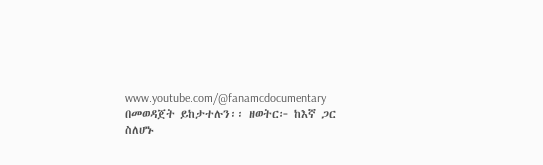www.youtube.com/@fanamcdocumentary በመወዳጀት ይከታተሉን፡፡ ዘወትር፦ ከእኛ ጋር ስለሆኑ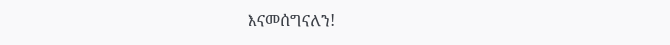እናመሰግናለን!